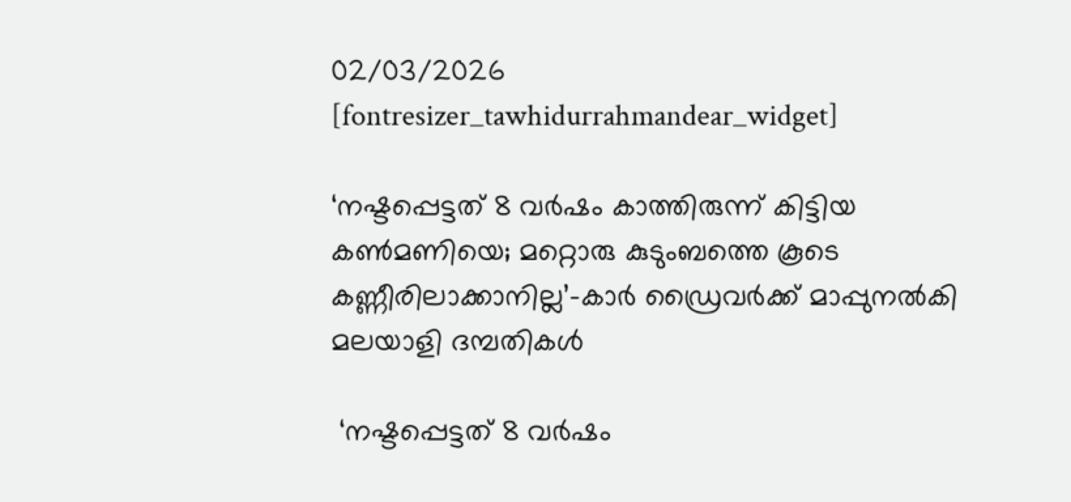02/03/2026
[fontresizer_tawhidurrahmandear_widget]

‘നഷ്ടപ്പെട്ടത് 8 വർഷം കാത്തിരുന്ന് കിട്ടിയ കൺമണിയെ; മറ്റൊരു കുടുംബത്തെ കൂടെ കണ്ണീരിലാക്കാനില്ല’-കാർ ഡ്രൈവർക്ക് മാപ്പുനൽകി മലയാളി ദമ്പതികൾ

 ‘നഷ്ടപ്പെട്ടത് 8 വർഷം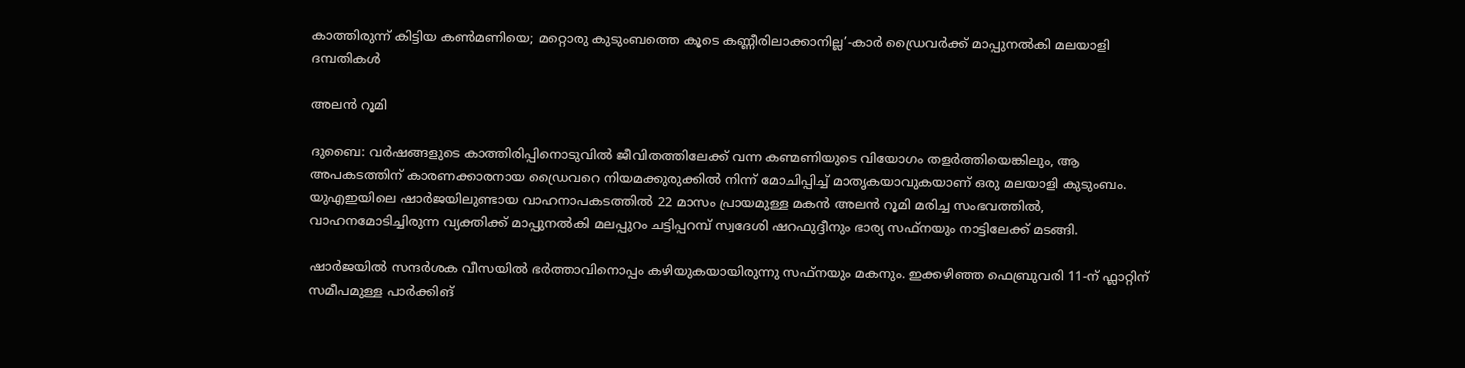കാത്തിരുന്ന് കിട്ടിയ കൺമണിയെ; മറ്റൊരു കുടുംബത്തെ കൂടെ കണ്ണീരിലാക്കാനില്ല’-കാർ ഡ്രൈവർക്ക് മാപ്പുനൽകി മലയാളി ദമ്പതികൾ

അലന്‍ റൂമി

ദുബൈ: വർഷങ്ങളുടെ കാത്തിരിപ്പിനൊടുവിൽ ജീവിതത്തിലേക്ക് വന്ന കണ്മണിയുടെ വിയോഗം തളർത്തിയെങ്കിലും, ആ അപകടത്തിന് കാരണക്കാരനായ ഡ്രൈവറെ നിയമക്കുരുക്കിൽ നിന്ന് മോചിപ്പിച്ച് മാതൃകയാവുകയാണ് ഒരു മലയാളി കുടുംബം. യുഎഇയിലെ ഷാർജയിലുണ്ടായ വാഹനാപകടത്തിൽ 22 മാസം പ്രായമുള്ള മകൻ അലൻ റൂമി മരിച്ച സംഭവത്തിൽ, വാഹനമോടിച്ചിരുന്ന വ്യക്തിക്ക് മാപ്പുനൽകി മലപ്പുറം ചട്ടിപ്പറമ്പ് സ്വദേശി ഷറഫുദ്ദീനും ഭാര്യ സഫ്‌നയും നാട്ടിലേക്ക് മടങ്ങി.

ഷാർജയിൽ സന്ദർശക വീസയിൽ ഭർത്താവിനൊപ്പം കഴിയുകയായിരുന്നു സഫ്‌നയും മകനും. ഇക്കഴിഞ്ഞ ഫെബ്രുവരി 11-ന് ഫ്ലാറ്റിന് സമീപമുള്ള പാർക്കിങ്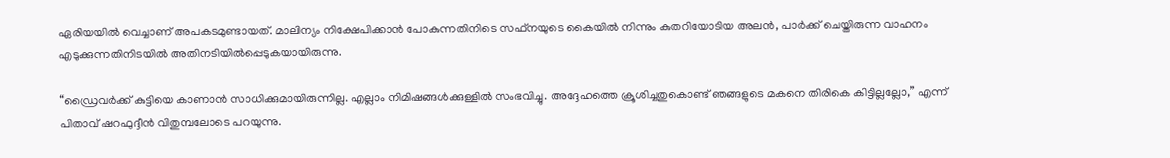ഏരിയയിൽ വെച്ചാണ് അപകടമുണ്ടായത്. മാലിന്യം നിക്ഷേപിക്കാൻ പോകുന്നതിനിടെ സഫ്‌നയുടെ കൈയിൽ നിന്നും കുതറിയോടിയ അലൻ, പാർക്ക് ചെയ്തിരുന്ന വാഹനം എടുക്കുന്നതിനിടയിൽ അതിനടിയിൽപ്പെടുകയായിരുന്നു.

“ഡ്രൈവർക്ക് കുട്ടിയെ കാണാൻ സാധിക്കുമായിരുന്നില്ല. എല്ലാം നിമിഷങ്ങൾക്കുള്ളിൽ സംഭവിച്ചു. അദ്ദേഹത്തെ ക്രൂശിച്ചതുകൊണ്ട് ഞങ്ങളുടെ മകനെ തിരികെ കിട്ടില്ലല്ലോ,” എന്ന് പിതാവ് ഷറഫുദ്ദീൻ വിതുമ്പലോടെ പറയുന്നു.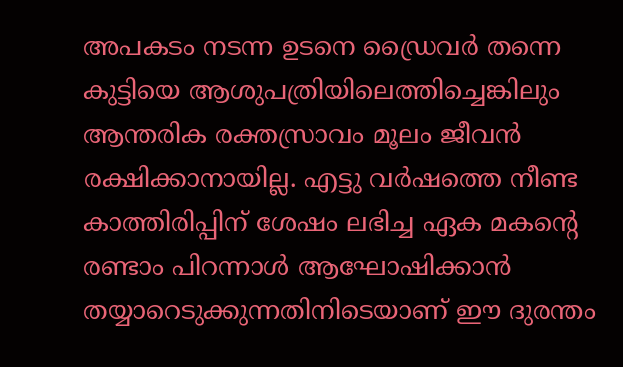അപകടം നടന്ന ഉടനെ ഡ്രൈവർ തന്നെ കുട്ടിയെ ആശുപത്രിയിലെത്തിച്ചെങ്കിലും ആന്തരിക രക്തസ്രാവം മൂലം ജീവൻ രക്ഷിക്കാനായില്ല. എട്ടു വർഷത്തെ നീണ്ട കാത്തിരിപ്പിന് ശേഷം ലഭിച്ച ഏക മകന്റെ രണ്ടാം പിറന്നാൾ ആഘോഷിക്കാൻ തയ്യാറെടുക്കുന്നതിനിടെയാണ് ഈ ദുരന്തം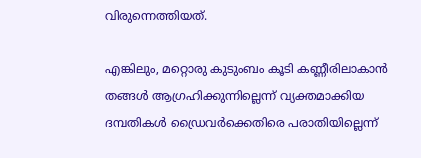വിരുന്നെത്തിയത്.

എങ്കിലും, മറ്റൊരു കുടുംബം കൂടി കണ്ണീരിലാകാൻ തങ്ങൾ ആഗ്രഹിക്കുന്നില്ലെന്ന് വ്യക്തമാക്കിയ ദമ്പതികൾ ഡ്രൈവർക്കെതിരെ പരാതിയില്ലെന്ന്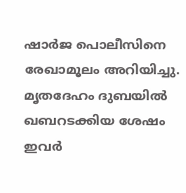ഷാർജ പൊലീസിനെ രേഖാമൂലം അറിയിച്ചു. മൃതദേഹം ദുബയിൽ ഖബറടക്കിയ ശേഷം ഇവർ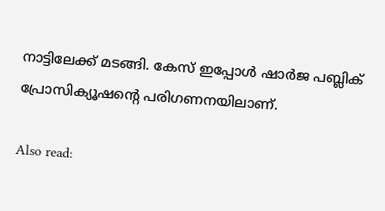നാട്ടിലേക്ക് മടങ്ങി. കേസ് ഇപ്പോൾ ഷാർജ പബ്ലിക് പ്രോസിക്യൂഷന്റെ പരിഗണനയിലാണ്.

Also read: